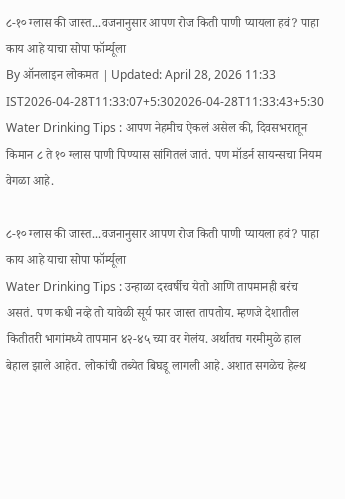८-१० ग्लास की जास्त...वजनानुसार आपण रोज किती पाणी प्यायला हवं? पाहा काय आहे याचा सोपा फॉर्म्यूला
By ऑनलाइन लोकमत | Updated: April 28, 2026 11:33 IST2026-04-28T11:33:07+5:302026-04-28T11:33:43+5:30
Water Drinking Tips : आपण नेहमीच ऐकलं असेल की, दिवसभरातून किमान ८ ते १० ग्लास पाणी पिण्यास सांगितलं जातं. पण मॉडर्न सायन्सचा नियम वेगळा आहे.

८-१० ग्लास की जास्त...वजनानुसार आपण रोज किती पाणी प्यायला हवं? पाहा काय आहे याचा सोपा फॉर्म्यूला
Water Drinking Tips : उन्हाळा दरवर्षीच येतो आणि तापमानही बरंच असतं. पण कधी नव्हे तो यावेळी सूर्य फार जास्त तापतोय. म्हणजे देशातील कितीतरी भागांमध्ये तापमान ४२-४५ च्या वर गेलंय. अर्थातच गरमीमुळे हाल बेहाल झाले आहेत. लोकांची तब्येत बिघडू लागली आहे. अशात सगळेच हेल्थ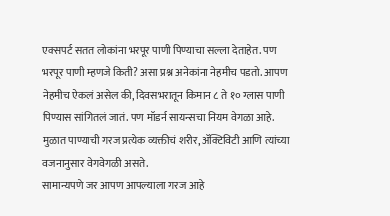एक्सपर्ट सतत लोकांना भरपूर पाणी पिण्याचा सल्ला देताहेत. पण भरपूर पाणी म्हणजे किती? असा प्रश्न अनेकांना नेहमीच पडतो. आपण नेहमीच ऐकलं असेल की, दिवसभरातून किमान ८ ते १० ग्लास पाणी पिण्यास सांगितलं जातं. पण मॉडर्न सायन्सचा नियम वेगळा आहे. मुळात पाण्याची गरज प्रत्येक व्यक्तीचं शरीर, ॲक्टिविटी आणि त्यांच्या वजनानुसार वेगवेगळी असते.
सामान्यपणे जर आपण आपल्याला गरज आहे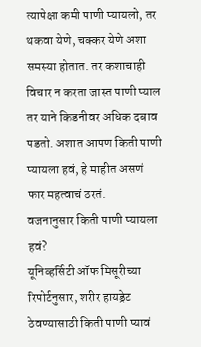त्यापेक्षा कमी पाणी प्यायलो, तर थकवा येणे, चक्कर येणे अशा समस्या होतात. तर कशाचाही विचार न करता जास्त पाणी प्याल तर याने किडनीवर अधिक दबाव पडतो. अशात आपण किती पाणी प्यायला हवं, हे माहीत असणं फार महत्वाचं ठरतं.
वजनानुसार किती पाणी प्यायला हवं?
यूनिव्हर्सिटी ऑफ मिसूरीच्या रिपोर्टनुसार, शरीर हायड्रेट ठेवण्यासाठी किती पाणी प्यावं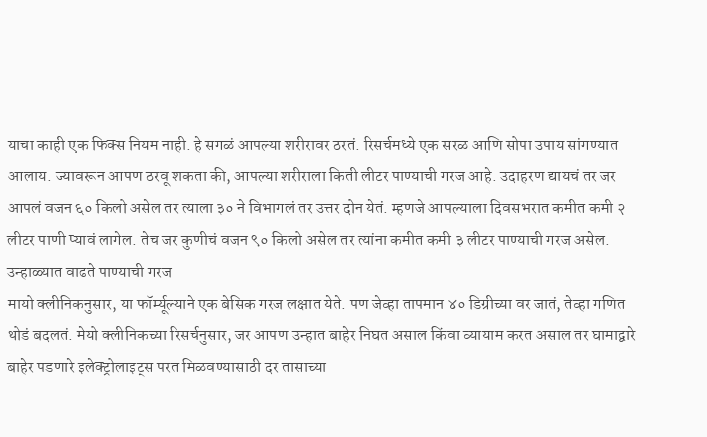याचा काही एक फिक्स नियम नाही. हे सगळं आपल्या शरीरावर ठरतं. रिसर्चमध्ये एक सरळ आणि सोपा उपाय सांगण्यात आलाय. ज्यावरून आपण ठरवू शकता की, आपल्या शरीराला किती लीटर पाण्याची गरज आहे. उदाहरण द्यायचं तर जर आपलं वजन ६० किलो असेल तर त्याला ३० ने विभागलं तर उत्तर दोन येतं. म्हणजे आपल्याला दिवसभरात कमीत कमी २ लीटर पाणी प्यावं लागेल. तेच जर कुणीचं वजन ९० किलो असेल तर त्यांना कमीत कमी ३ लीटर पाण्याची गरज असेल.
उन्हाळ्यात वाढते पाण्याची गरज
मायो क्लीनिकनुसार, या फॉर्म्यूल्याने एक बेसिक गरज लक्षात येते. पण जेव्हा तापमान ४० डिग्रीच्या वर जातं, तेव्हा गणित थोडं बदलतं. मेयो क्लीनिकच्या रिसर्चनुसार, जर आपण उन्हात बाहेर निघत असाल किंवा व्यायाम करत असाल तर घामाद्वारे बाहेर पडणारे इलेक्ट्रोलाइट्स परत मिळवण्यासाठी दर तासाच्या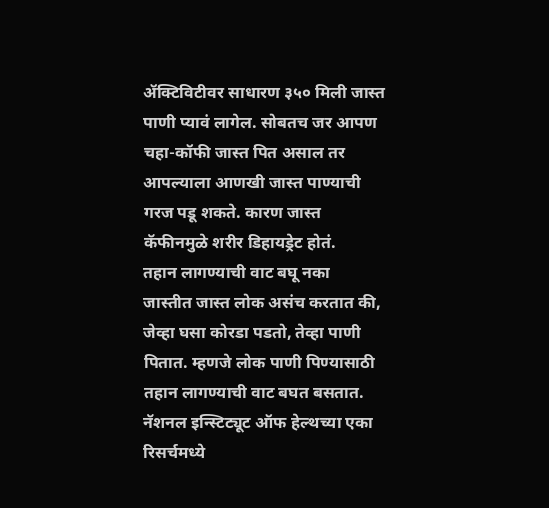ॲक्टिविटीवर साधारण ३५० मिली जास्त पाणी प्यावं लागेल. सोबतच जर आपण चहा-कॉफी जास्त पित असाल तर आपल्याला आणखी जास्त पाण्याची गरज पडू शकते. कारण जास्त कॅफीनमुळे शरीर डिहायड्रेट होतं.
तहान लागण्याची वाट बघू नका
जास्तीत जास्त लोक असंच करतात की, जेव्हा घसा कोरडा पडतो, तेव्हा पाणी पितात. म्हणजे लोक पाणी पिण्यासाठी तहान लागण्याची वाट बघत बसतात. नॅशनल इन्स्टिट्यूट ऑफ हेल्थच्या एका रिसर्चमध्ये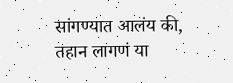सांगण्यात आलंय की, तहान लागणं या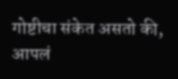गोष्टीचा संकेत असतो की, आपलं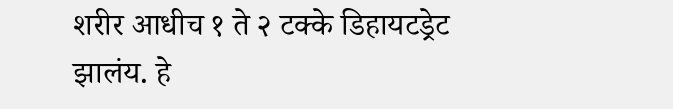शरीर आधीच १ ते २ टक्के डिहायटड्रेट झालंय. हे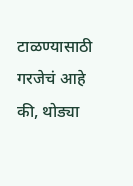टाळण्यासाठी गरजेचं आहे की, थोड्या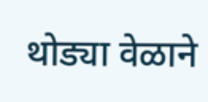थोड्या वेळाने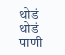थोडं थोडं पाणी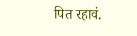पित रहावं.